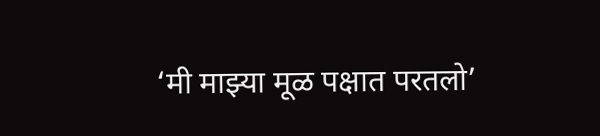‘मी माझ्या मूळ पक्षात परतलो’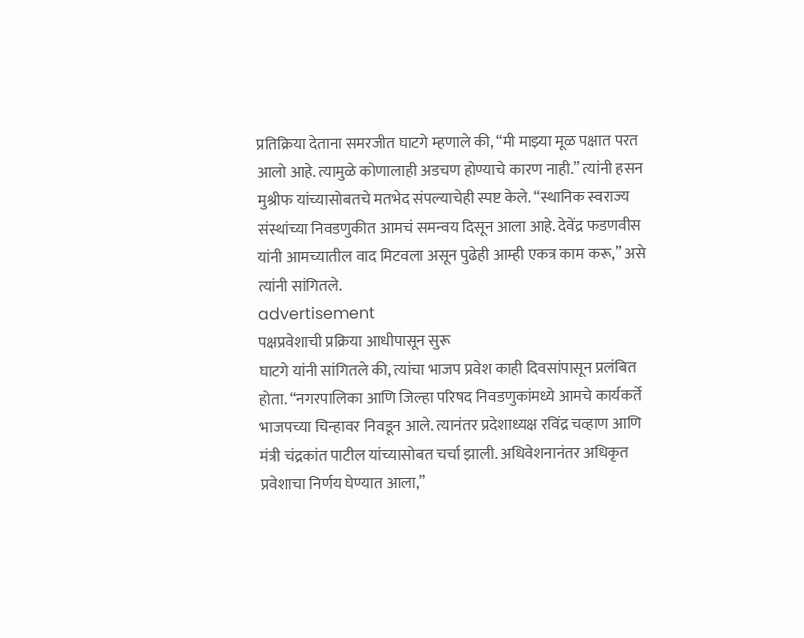प्रतिक्रिया देताना समरजीत घाटगे म्हणाले की, “मी माझ्या मूळ पक्षात परत आलो आहे. त्यामुळे कोणालाही अडचण होण्याचे कारण नाही.” त्यांनी हसन मुश्रीफ यांच्यासोबतचे मतभेद संपल्याचेही स्पष्ट केले. “स्थानिक स्वराज्य संस्थांच्या निवडणुकीत आमचं समन्वय दिसून आला आहे. देवेंद्र फडणवीस यांनी आमच्यातील वाद मिटवला असून पुढेही आम्ही एकत्र काम करू,” असे त्यांनी सांगितले.
advertisement
पक्षप्रवेशाची प्रक्रिया आधीपासून सुरू
घाटगे यांनी सांगितले की, त्यांचा भाजप प्रवेश काही दिवसांपासून प्रलंबित होता. “नगरपालिका आणि जिल्हा परिषद निवडणुकांमध्ये आमचे कार्यकर्ते भाजपच्या चिन्हावर निवडून आले. त्यानंतर प्रदेशाध्यक्ष रविंद्र चव्हाण आणि मंत्री चंद्रकांत पाटील यांच्यासोबत चर्चा झाली. अधिवेशनानंतर अधिकृत प्रवेशाचा निर्णय घेण्यात आला,”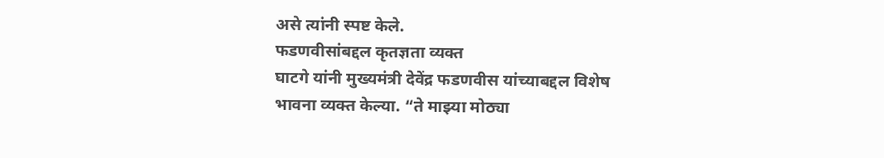असे त्यांनी स्पष्ट केले.
फडणवीसांबद्दल कृतज्ञता व्यक्त
घाटगे यांनी मुख्यमंत्री देवेंद्र फडणवीस यांच्याबद्दल विशेष भावना व्यक्त केल्या. “ते माझ्या मोठ्या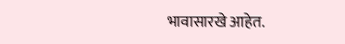भावासारखे आहेत.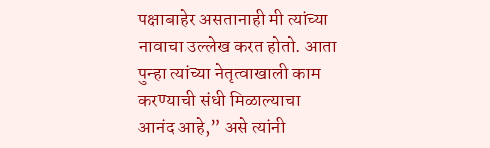पक्षाबाहेर असतानाही मी त्यांच्या नावाचा उल्लेख करत होतो. आता पुन्हा त्यांच्या नेतृत्वाखाली काम करण्याची संधी मिळाल्याचा आनंद आहे,” असे त्यांनी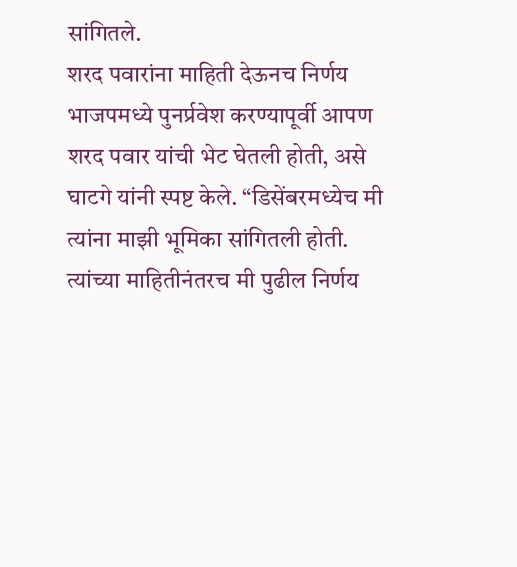सांगितले.
शरद पवारांना माहिती देऊनच निर्णय
भाजपमध्ये पुनर्प्रवेश करण्यापूर्वी आपण शरद पवार यांची भेट घेतली होती, असे घाटगे यांनी स्पष्ट केले. “डिसेंबरमध्येच मी त्यांना माझी भूमिका सांगितली होती. त्यांच्या माहितीनंतरच मी पुढील निर्णय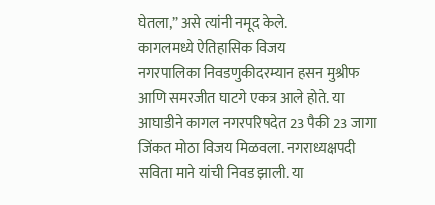घेतला,” असे त्यांनी नमूद केले.
कागलमध्ये ऐतिहासिक विजय
नगरपालिका निवडणुकीदरम्यान हसन मुश्रीफ आणि समरजीत घाटगे एकत्र आले होते. या आघाडीने कागल नगरपरिषदेत 23 पैकी 23 जागा जिंकत मोठा विजय मिळवला. नगराध्यक्षपदी सविता माने यांची निवड झाली. या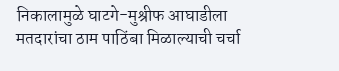निकालामुळे घाटगे-मुश्रीफ आघाडीला मतदारांचा ठाम पाठिंबा मिळाल्याची चर्चा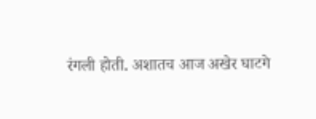रंगली होती. अशातच आज अखेर घाटगे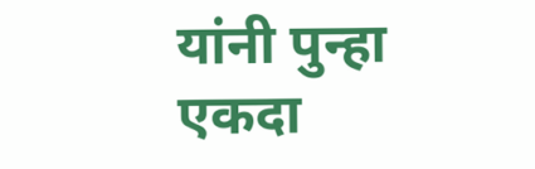यांनी पुन्हा एकदा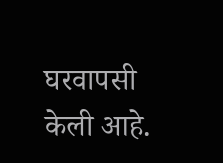घरवापसी केली आहे.